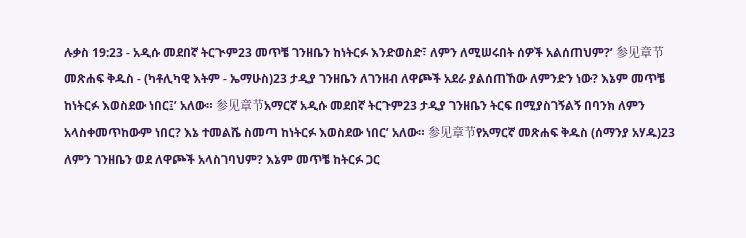ሉቃስ 19:23 - አዲሱ መደበኛ ትርጒም23 መጥቼ ገንዘቤን ከነትርፉ እንድወስድ፣ ለምን ለሚሠሩበት ሰዎች አልሰጠህም?’ 参见章节መጽሐፍ ቅዱስ - (ካቶሊካዊ እትም - ኤማሁስ)23 ታዲያ ገንዘቤን ለገንዘብ ለዋጮች አደራ ያልሰጠኸው ለምንድን ነው? እኔም መጥቼ ከነትርፉ እወስደው ነበር፤’ አለው። 参见章节አማርኛ አዲሱ መደበኛ ትርጉም23 ታዲያ ገንዘቤን ትርፍ በሚያስገኝልኝ በባንክ ለምን አላስቀመጥከውም ነበር? እኔ ተመልሼ ስመጣ ከነትርፉ እወስደው ነበር’ አለው። 参见章节የአማርኛ መጽሐፍ ቅዱስ (ሰማንያ አሃዱ)23 ለምን ገንዘቤን ወደ ለዋጮች አላስገባህም? እኔም መጥቼ ከትርፉ ጋር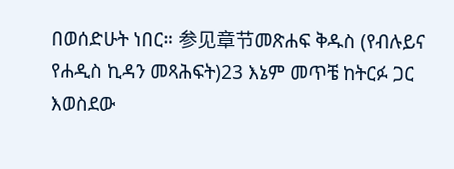በወሰድሁት ነበር። 参见章节መጽሐፍ ቅዱስ (የብሉይና የሐዲስ ኪዳን መጻሕፍት)23 እኔም መጥቼ ከትርፉ ጋር እወስደው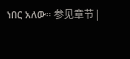ነበር አለው። 参见章节 |